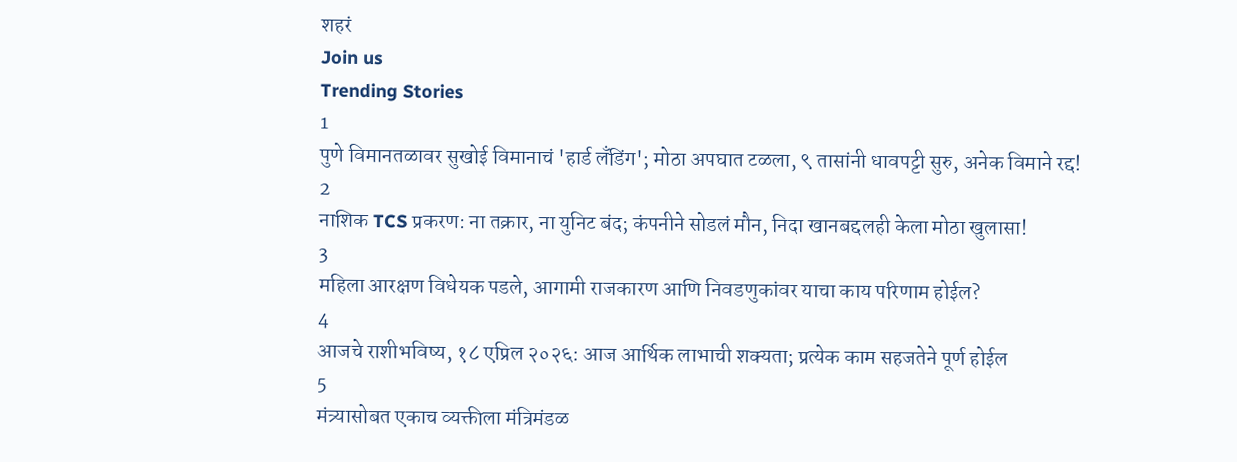शहरं
Join us
Trending Stories
1
पुणे विमानतळावर सुखोई विमानाचं 'हार्ड लँडिंग'; मोठा अपघात टळला, ९ तासांनी धावपट्टी सुरु, अनेक विमाने रद्द!
2
नाशिक TCS प्रकरण: ना तक्रार, ना युनिट बंद; कंपनीने सोडलं मौन, निदा खानबद्दलही केला मोठा खुलासा!
3
महिला आरक्षण विधेयक पडले, आगामी राजकारण आणि निवडणुकांवर याचा काय परिणाम होईल?
4
आजचे राशीभविष्य, १८ एप्रिल २०२६: आज आर्थिक लाभाची शक्यता; प्रत्येक काम सहजतेने पूर्ण होईल
5
मंत्र्यासोबत एकाच व्यक्तीला मंत्रिमंडळ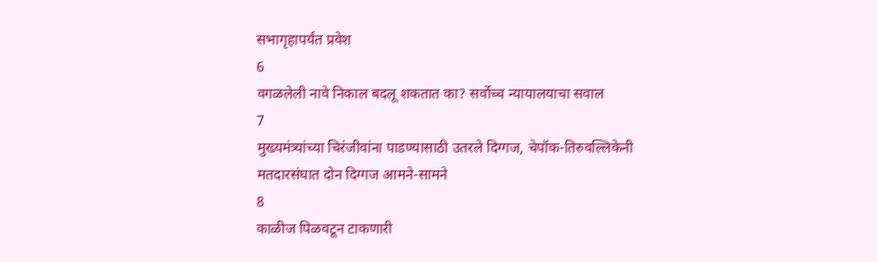सभागृहापर्यंत प्रवेश
6
वगळलेली नावे निकाल बदलू शकतात का? सर्वोच्च न्यायालयाचा सवाल
7
मुख्यमंत्र्यांच्या चिरंजीवांना पाडण्यासाठी उतरले दिग्गज, चेपॉक-तिरुवल्लिकेनी मतदारसंघात दोन दिग्गज आमने-सामने
8
काळीज पिळवटून टाकणारी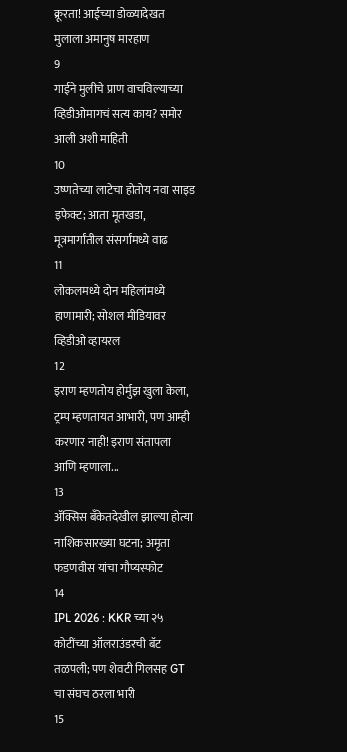क्रूरता! आईच्या डोळ्यादेखत मुलाला अमानुष मारहाण
9
गाईने मुलीचे प्राण वाचविल्याच्या व्हिडीओमागचं सत्य काय? समोर आली अशी माहिती
10
उष्णतेच्या लाटेचा होतोय नवा साइड इफेक्ट; आता मूतखडा, मूत्रमार्गांतील संसर्गांमध्ये वाढ
11
लोकलमध्ये दोन महिलांमध्ये हाणामारी; सोशल मीडियावर व्हिडीओ व्हायरल
12
इराण म्हणतोय होर्मुझ खुला केला, ट्रम्प म्हणतायत आभारी, पण आम्ही करणार नाही! इराण संतापला आणि म्हणाला...
13
ॲक्सिस बँकेतदेखील झाल्या होत्या नाशिकसारख्या घटना; अमृता फडणवीस यांचा गौप्यस्फोट
14
IPL 2026 : KKR च्या २५ कोटींच्या ऑलराउंडरची बॅट तळपली; पण शेवटी गिलसह GT चा संघच ठरला भारी
15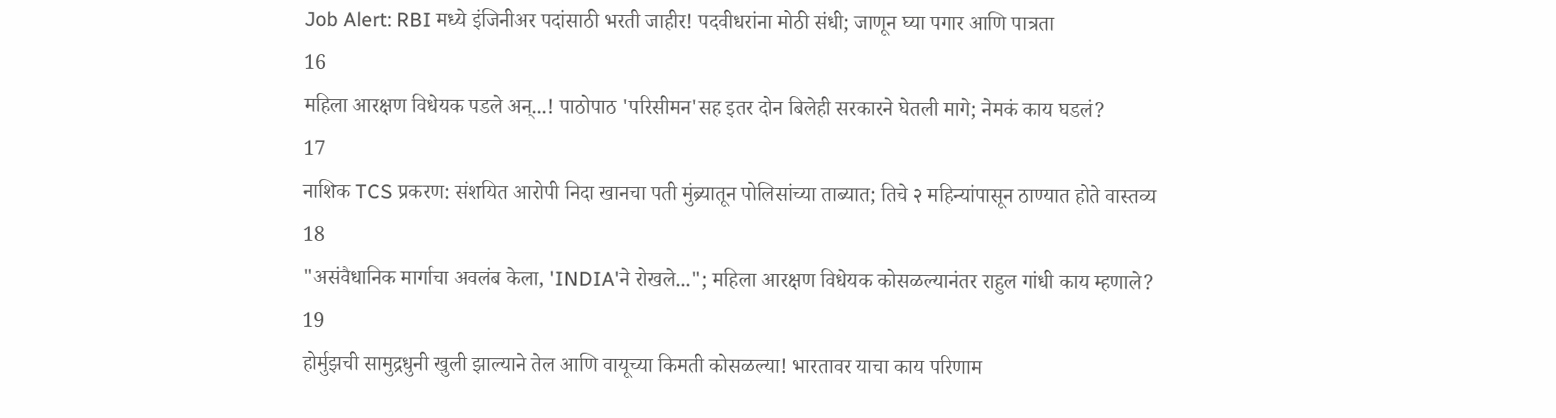Job Alert: RBI मध्ये इंजिनीअर पदांसाठी भरती जाहीर! पदवीधरांना मोठी संधी; जाणून घ्या पगार आणि पात्रता
16
महिला आरक्षण विधेयक पडले अन्...! पाठोपाठ 'परिसीमन'सह इतर दोन बिलेही सरकारने घेतली मागे; नेमकं काय घडलं?
17
नाशिक TCS प्रकरण: संशयित आरोपी निदा खानचा पती मुंब्र्यातून पोलिसांच्या ताब्यात; तिचे २ महिन्यांपासून ठाण्यात होते वास्तव्य
18
"असंवैधानिक मार्गाचा अवलंब केला, 'INDIA'ने रोखले..."; महिला आरक्षण विधेयक कोसळल्यानंतर राहुल गांधी काय म्हणाले?
19
होर्मुझची सामुद्रधुनी खुली झाल्याने तेल आणि वायूच्या किमती कोसळल्या! भारतावर याचा काय परिणाम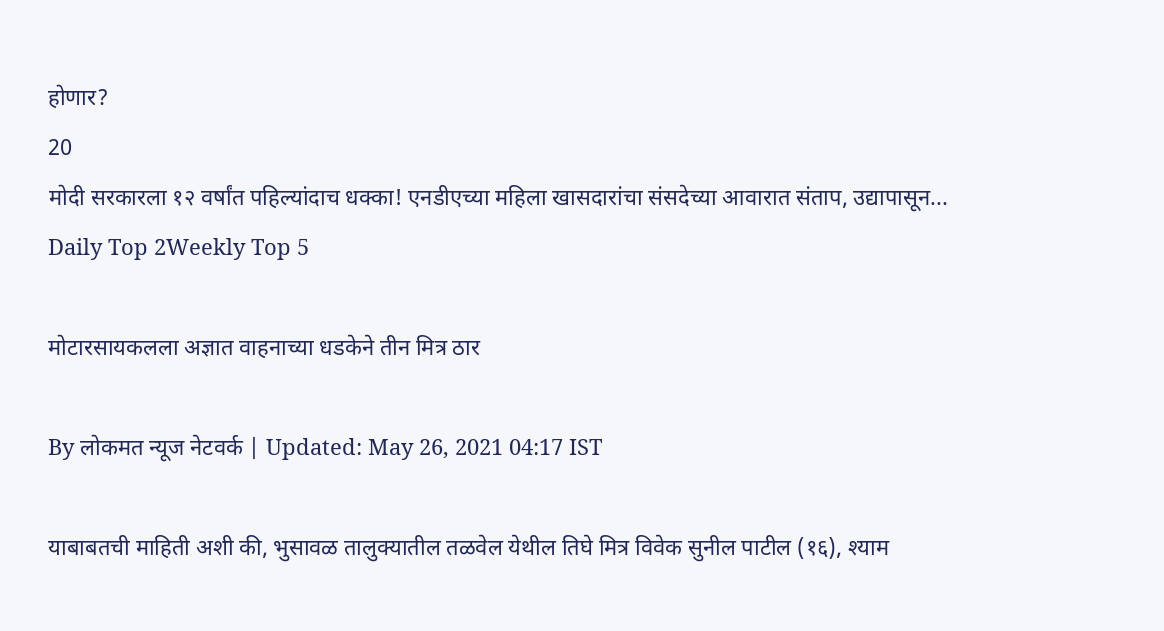होणार?
20
मोदी सरकारला १२ वर्षांत पहिल्यांदाच धक्का! एनडीएच्या महिला खासदारांचा संसदेच्या आवारात संताप, उद्यापासून...
Daily Top 2Weekly Top 5

मोटारसायकलला अज्ञात वाहनाच्या धडकेने तीन मित्र ठार

By लोकमत न्यूज नेटवर्क | Updated: May 26, 2021 04:17 IST

याबाबतची माहिती अशी की, भुसावळ तालुक्यातील तळवेल येथील तिघे मित्र विवेक सुनील पाटील (१६), श्याम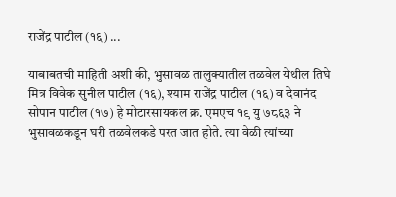राजेंद्र पाटील (१६) ...

याबाबतची माहिती अशी की, भुसावळ तालुक्यातील तळवेल येथील तिघे मित्र विवेक सुनील पाटील (१६), श्याम राजेंद्र पाटील (१६) व देवानंद सोपान पाटील (१७) हे मोटारसायकल क्र. एमएच १९ यु ७८६३ ने भुसावळकडून घरी तळवेलकडे परत जात होते. त्या वेळी त्यांच्या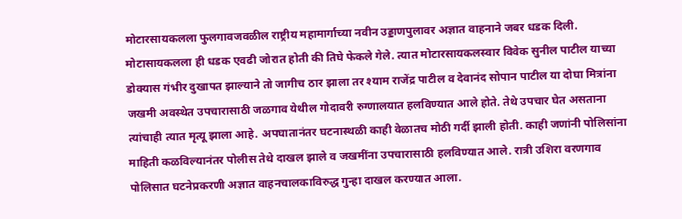मोटारसायकलला फुलगावजवळील राष्ट्रीय महामार्गाच्या नवीन उड्डाणपुलावर अज्ञात वाहनाने जबर धडक दिली. मोटासायकलला ही धडक एवढी जोरात होती की तिघे फेकले गेले. त्यात मोटारसायकलस्वार विवेक सुनील पाटील याच्या डोक्यास गंभीर दुखापत झाल्याने तो जागीच ठार झाला तर श्याम राजेंद्र पाटील व देवानंद सोपान पाटील या दोघा मित्रांना जखमी अवस्थेत उपचारासाठी जळगाव येथील गोदावरी रुग्णालयात हलविण्यात आले होते. तेथे उपचार घेत असताना त्यांचाही त्यात मृत्यू झाला आहे. अपघातानंतर घटनास्थळी काही वेळातच मोठी गर्दी झाली होती. काही जणांनी पोलिसांना माहिती कळविल्यानंतर पोलीस तेथे दाखल झाले व जखमींना उपचारासाठी हलविण्यात आले. रात्री उशिरा वरणगाव पोलिसात घटनेप्रकरणी अज्ञात वाहनचालकाविरुद्ध गुन्हा दाखल करण्यात आला.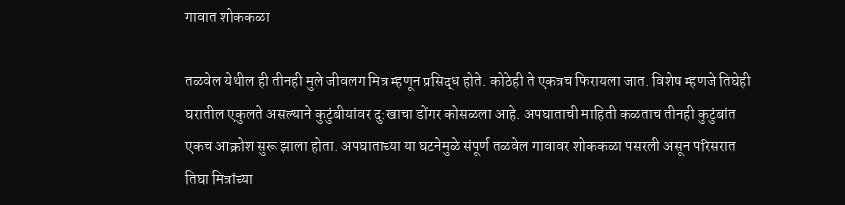गावात शोककळा

तळवेल येथील ही तीनही मुले जीवलग मित्र म्हणून प्रसिद्ध होते. कोठेही ते एकत्रच फिरायला जात. विशेष म्हणजे तिघेही घरातील एकुलते असल्याने कुटुंबीयांवर दु:खाचा डोंगर कोसळला आहे. अपघाताची माहिती कळताच तीनही कुटुंबांत एकच आक्रोश सुरू झाला होता. अपघाताच्या या घटनेमुळे संपूर्ण तळवेल गावावर शोककळा पसरली असून परिसरात तिघा मित्रांच्या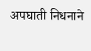अपघाती निधनाने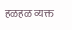हळहळ व्यक्त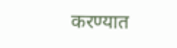करण्यात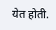येत होती.